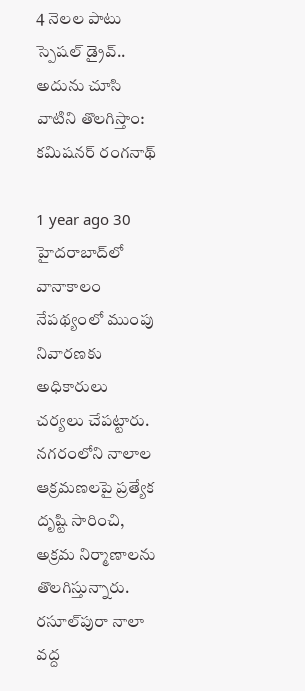4 నెలల పాటు స్పెషల్‌ డ్రైవ్‌.. అదును చూసి వాటిని తొలగిస్తాం: కమిషనర్‌ రంగనాథ్‌

1 year ago 30
హైదరాబాద్‌లో వానాకాలం నేపథ్యంలో ముంపు నివారణకు అధికారులు చర్యలు చేపట్టారు. నగరంలోని నాలాల ఆక్రమణలపై ప్రత్యేక దృష్టి సారించి, అక్రమ నిర్మాణాలను తొలగిస్తున్నారు. రసూల్‌పురా నాలా వద్ద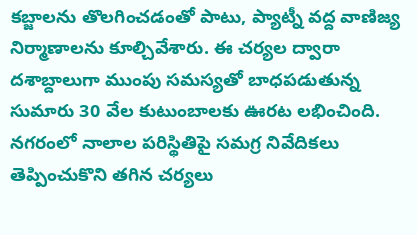కబ్జాలను తొలగించడంతో పాటు, ప్యాట్నీ వద్ద వాణిజ్య నిర్మాణాలను కూల్చివేశారు. ఈ చర్యల ద్వారా దశాబ్దాలుగా ముంపు సమస్యతో బాధపడుతున్న సుమారు 30 వేల కుటుంబాలకు ఊరట లభించింది. నగరంలో నాలాల పరిస్థితిపై సమగ్ర నివేదికలు తెప్పించుకొని తగిన చర్యలు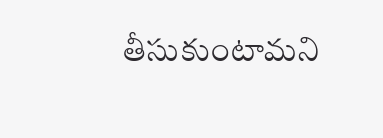తీసుకుంటామని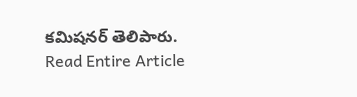కమిషనర్ తెలిపారు.
Read Entire Article